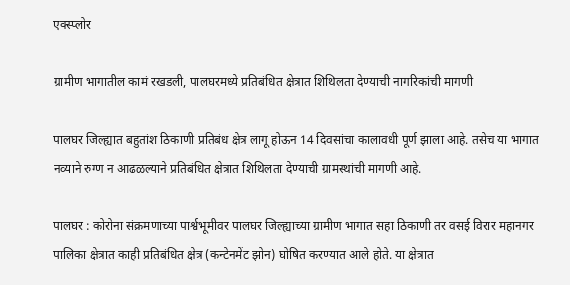एक्स्प्लोर

ग्रामीण भागातील कामं रखडली, पालघरमध्ये प्रतिबंधित क्षेत्रात शिथिलता देण्याची नागरिकांची मागणी

पालघर जिल्ह्यात बहुतांश ठिकाणी प्रतिबंध क्षेत्र लागू होऊन 14 दिवसांचा कालावधी पूर्ण झाला आहे. तसेच या भागात नव्याने रुग्ण न आढळल्याने प्रतिबंधित क्षेत्रात शिथिलता देण्याची ग्रामस्थांची मागणी आहे.

पालघर : कोरोना संक्रमणाच्या पार्श्वभूमीवर पालघर जिल्ह्याच्या ग्रामीण भागात सहा ठिकाणी तर वसई विरार महानगर पालिका क्षेत्रात काही प्रतिबंधित क्षेत्र (कन्टेनमेंट झोन) घोषित करण्यात आले होते. या क्षेत्रात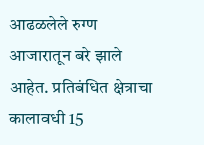आढळलेले रुग्ण आजारातून बरे झाले आहेत. प्रतिबंधित क्षेत्राचा कालावधी 15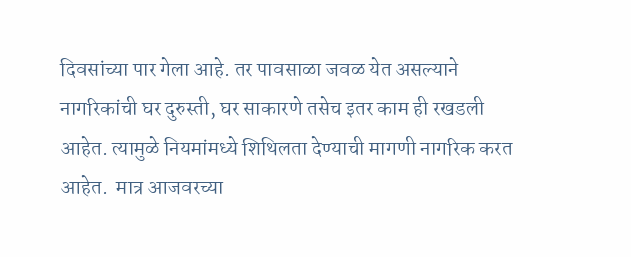दिवसांच्या पार गेला आहे. तर पावसाळा जवळ येत असल्याने नागरिकांची घर दुरुस्ती, घर साकारणे तसेच इतर काम ही रखडली आहेत. त्यामुळे नियमांमध्ये शिथिलता देण्याची मागणी नागरिक करत आहेत.  मात्र आजवरच्या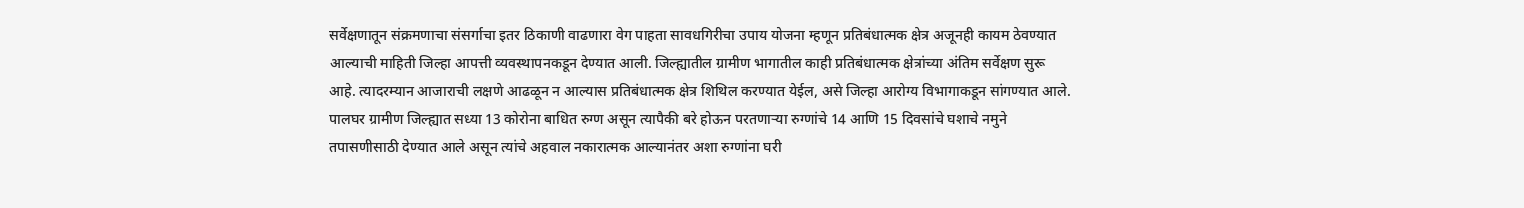सर्वेक्षणातून संक्रमणाचा संसर्गाचा इतर ठिकाणी वाढणारा वेग पाहता सावधगिरीचा उपाय योजना म्हणून प्रतिबंधात्मक क्षेत्र अजूनही कायम ठेवण्यात आल्याची माहिती जिल्हा आपत्ती व्यवस्थापनकडून देण्यात आली. जिल्ह्यातील ग्रामीण भागातील काही प्रतिबंधात्मक क्षेत्रांच्या अंतिम सर्वेक्षण सुरू आहे. त्यादरम्यान आजाराची लक्षणे आढळून न आल्यास प्रतिबंधात्मक क्षेत्र शिथिल करण्यात येईल, असे जिल्हा आरोग्य विभागाकडून सांगण्यात आले. पालघर ग्रामीण जिल्ह्यात सध्या 13 कोरोना बाधित रुग्ण असून त्यापैकी बरे होऊन परतणाऱ्या रुग्णांचे 14 आणि 15 दिवसांचे घशाचे नमुने तपासणीसाठी देण्यात आले असून त्यांचे अहवाल नकारात्मक आल्यानंतर अशा रुग्णांना घरी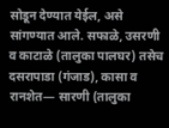सोडून देण्यात येईल, असे सांगण्यात आले. सफाळे, उसरणी व काटाळे (तालुका पालघर) तसेच दसरापाडा (गंजाड), कासा व रानशेत— सारणी (तालुका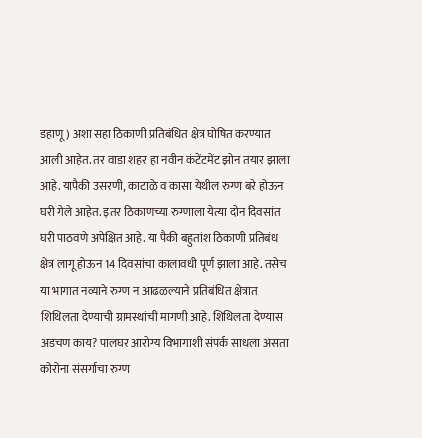डहाणू) अशा सहा ठिकाणी प्रतिबंधित क्षेत्र घोषित करण्यात आली आहेत. तर वाडा शहर हा नवीन कंटेंटमेंट झोन तयार झाला आहे. यापैकी उसरणी, काटाळे व कासा येथील रुग्ण बरे होऊन घरी गेले आहेत. इतर ठिकाणच्या रुग्णाला येत्या दोन दिवसांत घरी पाठवणे अपेक्षित आहे. या पैकी बहुतांश ठिकाणी प्रतिबंध क्षेत्र लागू होऊन 14 दिवसांचा कालावधी पूर्ण झाला आहे. तसेच या भागात नव्याने रुग्ण न आढळल्याने प्रतिबंधित क्षेत्रात शिथिलता देण्याची ग्रामस्थांची मागणी आहे. शिथिलता देण्यास अडचण काय? पालघर आरोग्य विभागाशी संपर्क साधला असता कोरोना संसर्गाचा रुग्ण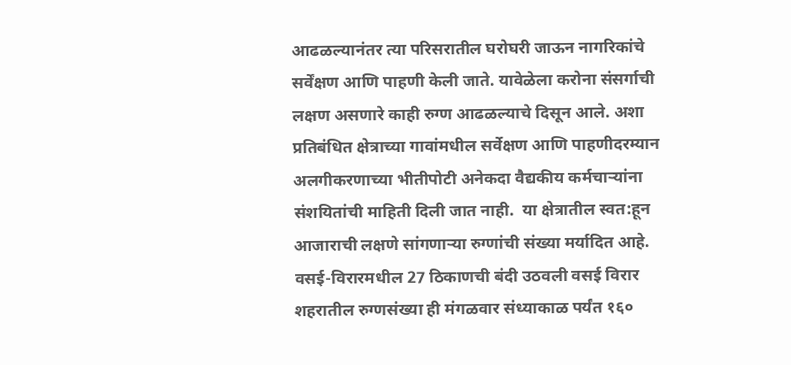आढळल्यानंतर त्या परिसरातील घरोघरी जाऊन नागरिकांचे सर्वेंक्षण आणि पाहणी केली जाते. यावेळेला करोना संसर्गाची लक्षण असणारे काही रुग्ण आढळल्याचे दिसून आले. अशा प्रतिबंधित क्षेत्राच्या गावांमधील सर्वेक्षण आणि पाहणीदरम्यान अलगीकरणाच्या भीतीपोटी अनेकदा वैद्यकीय कर्मचाऱ्यांना संशयितांची माहिती दिली जात नाही.  या क्षेत्रातील स्वत:हून आजाराची लक्षणे सांगणाऱ्या रुग्णांची संख्या मर्यादित आहे. वसई-विरारमधील 27 ठिकाणची बंदी उठवली वसई विरार शहरातील रुग्णसंख्या ही मंगळवार संध्याकाळ पर्यंत १६०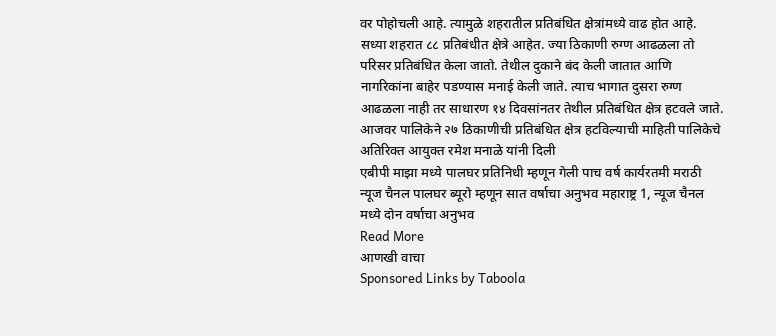वर पोहोचली आहे. त्यामुळे शहरातील प्रतिबंधित क्षेत्रांमध्ये वाढ होत आहे. सध्या शहरात ८८ प्रतिबंधीत क्षेत्रे आहेत. ज्या ठिकाणी रुग्ण आढळला तो परिसर प्रतिबंधित केला जातो. तेथील दुकाने बंद केली जातात आणि नागरिकांना बाहेर पडण्यास मनाई केली जाते. त्याच भागात दुसरा रुग्ण आढळला नाही तर साधारण १४ दिवसांनतर तेथील प्रतिबंधित क्षेत्र हटवले जाते. आजवर पालिकेने २७ ठिकाणीची प्रतिबंधित क्षेत्र हटविल्याची माहिती पालिकेचे अतिरिक्त आयुक्त रमेश मनाळे यांनी दिली
एबीपी माझा मध्ये पालघर प्रतिनिधी म्हणून गेली पाच वर्ष कार्यरतमी मराठी न्यूज चैनल पालघर ब्यूरो म्हणून सात वर्षाचा अनुभव महाराष्ट्र 1, न्यूज चैनल मध्ये दोन वर्षाचा अनुभव
Read More
आणखी वाचा
Sponsored Links by Taboola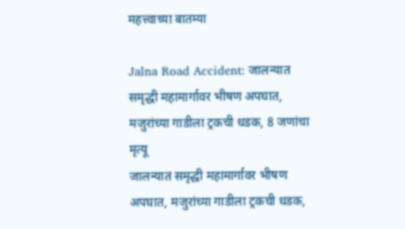महत्त्वाच्या बातम्या

Jalna Road Accident: जालन्यात समृद्धी महामार्गावर भीषण अपघात, मजुरांच्या गाडीला ट्रकची धडक, 8 जणांचा मृत्यू
जालन्यात समृद्धी महामार्गावर भीषण अपघात, मजुरांच्या गाडीला ट्रकची धडक,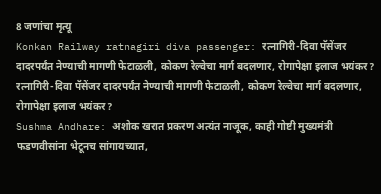8 जणांचा मृत्यू
Konkan Railway ratnagiri diva passenger: रत्नागिरी-दिवा पॅसेंजर दादरपर्यंत नेण्याची मागणी फेटाळली, कोकण रेल्वेचा मार्ग बदलणार, रोगापेक्षा इलाज भयंकर?
रत्नागिरी-दिवा पॅसेंजर दादरपर्यंत नेण्याची मागणी फेटाळली, कोकण रेल्वेचा मार्ग बदलणार, रोगापेक्षा इलाज भयंकर?
Sushma Andhare: अशोक खरात प्रकरण अत्यंत नाजूक, काही गोष्टी मुख्यमंत्री फडणवीसांना भेटूनच सांगायच्यात,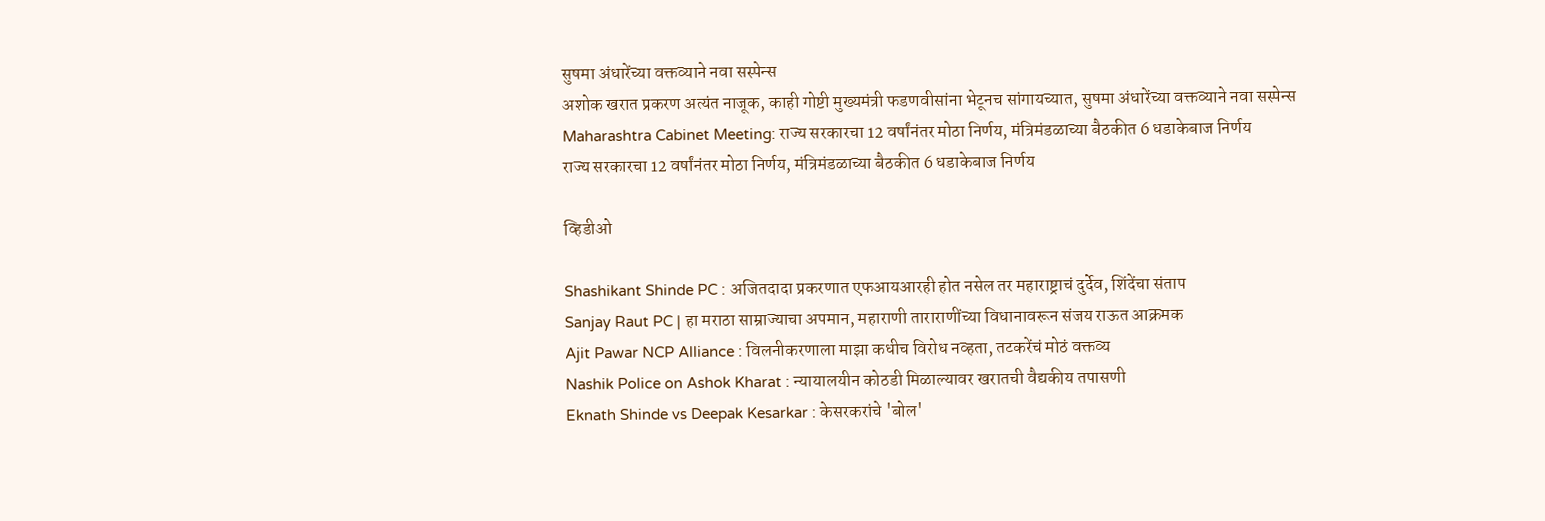सुषमा अंधारेंच्या वक्तव्याने नवा सस्पेन्स
अशोक खरात प्रकरण अत्यंत नाजूक, काही गोष्टी मुख्यमंत्री फडणवीसांना भेटूनच सांगायच्यात, सुषमा अंधारेंच्या वक्तव्याने नवा सस्पेन्स
Maharashtra Cabinet Meeting: राज्य सरकारचा 12 वर्षांनंतर मोठा निर्णय, मंत्रिमंडळाच्या बैठकीत 6 धडाकेबाज निर्णय
राज्य सरकारचा 12 वर्षांनंतर मोठा निर्णय, मंत्रिमंडळाच्या बैठकीत 6 धडाकेबाज निर्णय

व्हिडीओ

Shashikant Shinde PC : अजितदादा प्रकरणात एफआयआरही होत नसेल तर महाराष्ट्राचं दुर्देव, शिंदेंचा संताप
Sanjay Raut PC | हा मराठा साम्राज्याचा अपमान, महाराणी ताराराणींच्या विधानावरून संजय राऊत आक्रमक
Ajit Pawar NCP Alliance : विलनीकरणाला माझा कधीच विरोध नव्हता, तटकरेंचं मोठं वक्तव्य
Nashik Police on Ashok Kharat : न्यायालयीन कोठडी मिळाल्यावर खरातची वैद्यकीय तपासणी
Eknath Shinde vs Deepak Kesarkar : केसरकरांचे 'बोल'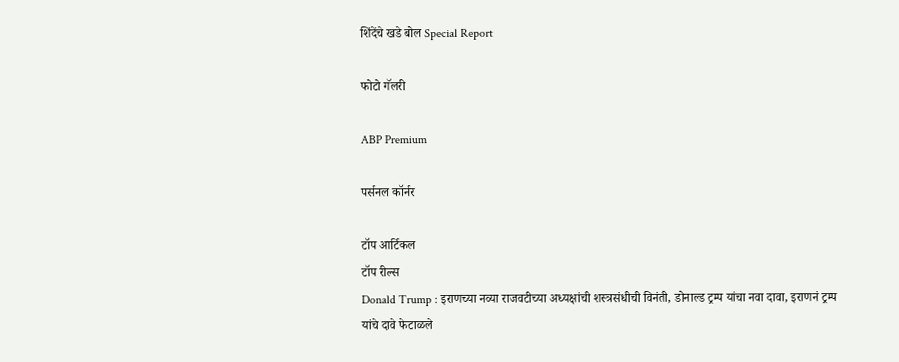शिंदेंचे खडे बोल Special Report

फोटो गॅलरी

ABP Premium

पर्सनल कॉर्नर

टॉप आर्टिकल
टॉप रील्स
Donald Trump : इराणच्या नव्या राजवटीच्या अध्यक्षांची शस्त्रसंधीची विनंती, डोनाल्ड ट्रम्प यांचा नवा दावा, इराणनं ट्रम्प यांचे दावे फेटाळले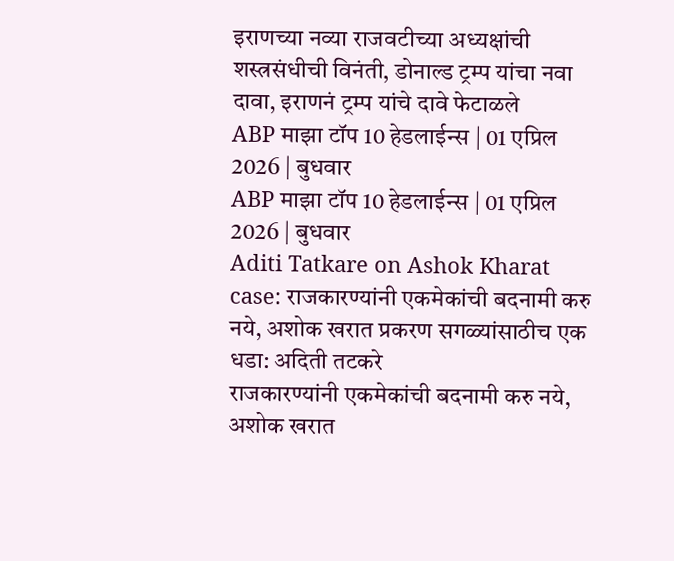इराणच्या नव्या राजवटीच्या अध्यक्षांची शस्त्रसंधीची विनंती, डोनाल्ड ट्रम्प यांचा नवा दावा, इराणनं ट्रम्प यांचे दावे फेटाळले
ABP माझा टॉप 10 हेडलाईन्स | 01 एप्रिल 2026 | बुधवार
ABP माझा टॉप 10 हेडलाईन्स | 01 एप्रिल 2026 | बुधवार
Aditi Tatkare on Ashok Kharat case: राजकारण्यांनी एकमेकांची बदनामी करु नये, अशोक खरात प्रकरण सगळ्यांसाठीच एक धडा: अदिती तटकरे
राजकारण्यांनी एकमेकांची बदनामी करु नये, अशोक खरात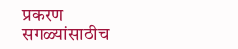प्रकरण सगळ्यांसाठीच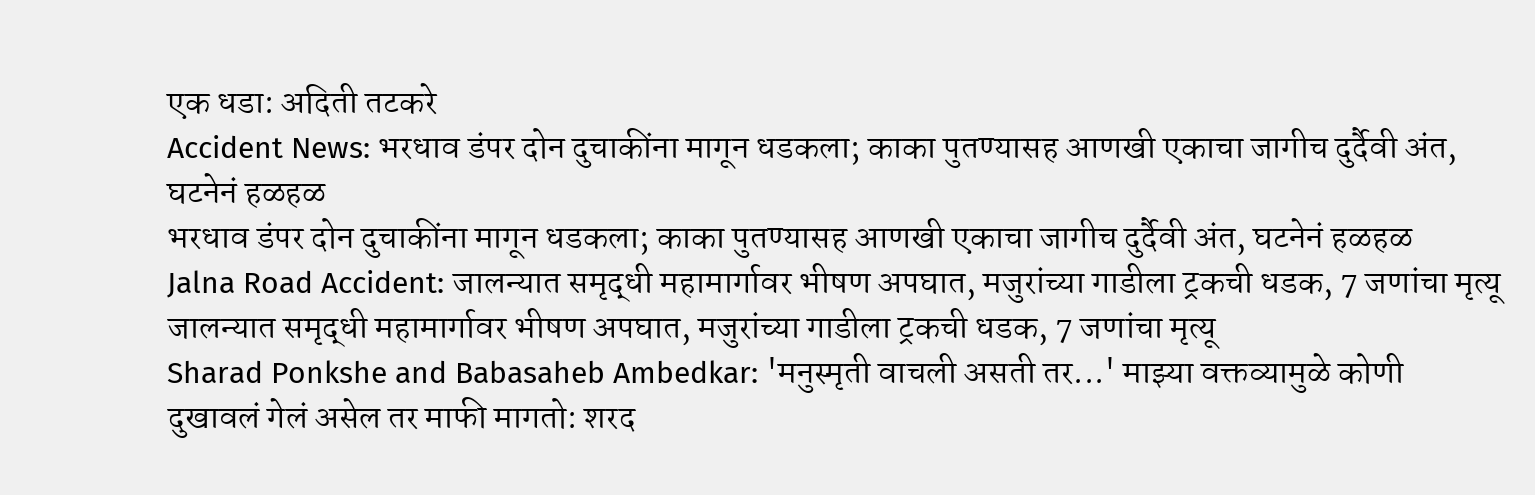एक धडा: अदिती तटकरे
Accident News: भरधाव डंपर दोन दुचाकींना मागून धडकला; काका पुतण्यासह आणखी एकाचा जागीच दुर्दैवी अंत, घटनेनं हळहळ
भरधाव डंपर दोन दुचाकींना मागून धडकला; काका पुतण्यासह आणखी एकाचा जागीच दुर्दैवी अंत, घटनेनं हळहळ
Jalna Road Accident: जालन्यात समृद्धी महामार्गावर भीषण अपघात, मजुरांच्या गाडीला ट्रकची धडक, 7 जणांचा मृत्यू
जालन्यात समृद्धी महामार्गावर भीषण अपघात, मजुरांच्या गाडीला ट्रकची धडक, 7 जणांचा मृत्यू
Sharad Ponkshe and Babasaheb Ambedkar: 'मनुस्मृती वाचली असती तर...' माझ्या वक्तव्यामुळे कोणी दुखावलं गेलं असेल तर माफी मागतो: शरद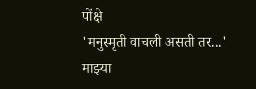पोंक्षे
'मनुस्मृती वाचली असती तर...' माझ्या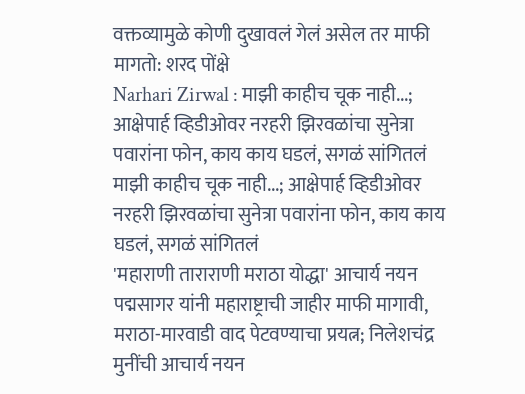वक्तव्यामुळे कोणी दुखावलं गेलं असेल तर माफी मागतो: शरद पोंक्षे
Narhari Zirwal : माझी काहीच चूक नाही...; आक्षेपार्ह व्हिडीओवर नरहरी झिरवळांचा सुनेत्रा पवारांना फोन, काय काय घडलं, सगळं सांगितलं
माझी काहीच चूक नाही...; आक्षेपार्ह व्हिडीओवर नरहरी झिरवळांचा सुनेत्रा पवारांना फोन, काय काय घडलं, सगळं सांगितलं
'महाराणी ताराराणी मराठा योद्धा' आचार्य नयन पद्मसागर यांनी महाराष्ट्राची जाहीर माफी मागावी, मराठा-मारवाडी वाद पेटवण्याचा प्रयत्न; निलेशचंद्र मुनींची आचार्य नयन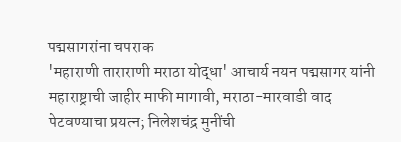पद्मसागरांना चपराक
'महाराणी ताराराणी मराठा योद्धा' आचार्य नयन पद्मसागर यांनी महाराष्ट्राची जाहीर माफी मागावी, मराठा-मारवाडी वाद पेटवण्याचा प्रयत्न; निलेशचंद्र मुनींची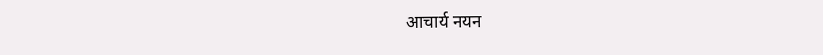आचार्य नयन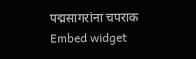पद्मसागरांना चपराक
Embed widget